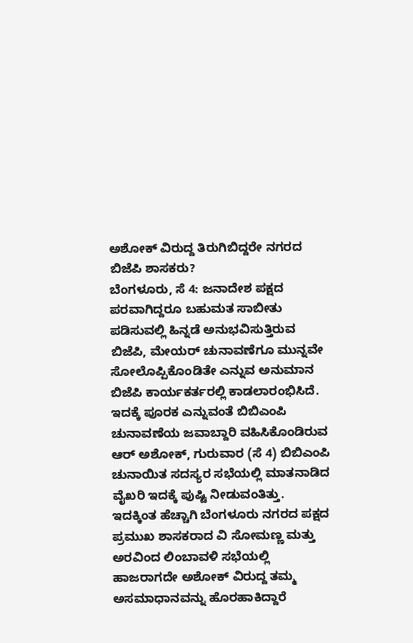ಅಶೋಕ್ ವಿರುದ್ದ ತಿರುಗಿಬಿದ್ದರೇ ನಗರದ ಬಿಜೆಪಿ ಶಾಸಕರು?
ಬೆಂಗಳೂರು, ಸೆ 4: ಜನಾದೇಶ ಪಕ್ಷದ ಪರವಾಗಿದ್ದರೂ ಬಹುಮತ ಸಾಬೀತು ಪಡಿಸುವಲ್ಲಿ ಹಿನ್ನಡೆ ಅನುಭವಿಸುತ್ತಿರುವ ಬಿಜೆಪಿ, ಮೇಯರ್ ಚುನಾವಣೆಗೂ ಮುನ್ನವೇ ಸೋಲೊಪ್ಪಿಕೊಂಡಿತೇ ಎನ್ನುವ ಅನುಮಾನ ಬಿಜೆಪಿ ಕಾರ್ಯಕರ್ತರಲ್ಲಿ ಕಾಡಲಾರಂಭಿಸಿದೆ.
ಇದಕ್ಕೆ ಪೂರಕ ಎನ್ನುವಂತೆ ಬಿಬಿಎಂಪಿ ಚುನಾವಣೆಯ ಜವಾಬ್ದಾರಿ ವಹಿಸಿಕೊಂಡಿರುವ ಆರ್ ಅಶೋಕ್, ಗುರುವಾರ (ಸೆ 4) ಬಿಬಿಎಂಪಿ ಚುನಾಯಿತ ಸದಸ್ಯರ ಸಭೆಯಲ್ಲಿ ಮಾತನಾಡಿದ ವೈಖರಿ ಇದಕ್ಕೆ ಪುಷ್ಟಿ ನೀಡುವಂತಿತ್ತು.
ಇದಕ್ಕಿಂತ ಹೆಚ್ಚಾಗಿ ಬೆಂಗಳೂರು ನಗರದ ಪಕ್ಷದ ಪ್ರಮುಖ ಶಾಸಕರಾದ ವಿ ಸೋಮಣ್ಣ ಮತ್ತು ಅರವಿಂದ ಲಿಂಬಾವಳಿ ಸಭೆಯಲ್ಲಿ ಹಾಜರಾಗದೇ ಅಶೋಕ್ ವಿರುದ್ದ ತಮ್ಮ ಅಸಮಾಧಾನವನ್ನು ಹೊರಹಾಕಿದ್ದಾರೆ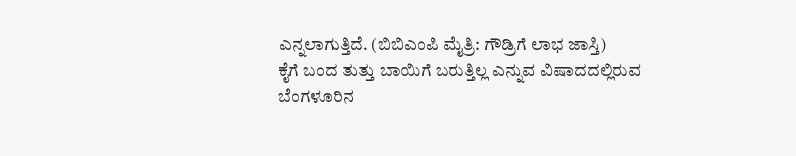ಎನ್ನಲಾಗುತ್ತಿದೆ. (ಬಿಬಿಎಂಪಿ ಮೈತ್ರಿ: ಗೌಡ್ರಿಗೆ ಲಾಭ ಜಾಸ್ತಿ)
ಕೈಗೆ ಬಂದ ತುತ್ತು ಬಾಯಿಗೆ ಬರುತ್ತಿಲ್ಲ ಎನ್ನುವ ವಿಷಾದದಲ್ಲಿರುವ ಬೆಂಗಳೂರಿನ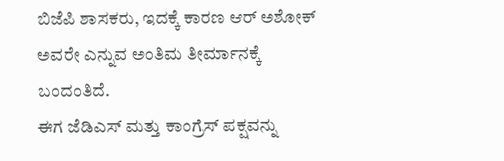ಬಿಜೆಪಿ ಶಾಸಕರು, ಇದಕ್ಕೆ ಕಾರಣ ಆರ್ ಅಶೋಕ್ ಅವರೇ ಎನ್ನುವ ಅಂತಿಮ ತೀರ್ಮಾನಕ್ಕೆ ಬಂದಂತಿದೆ.
ಈಗ ಜೆಡಿಎಸ್ ಮತ್ತು ಕಾಂಗ್ರೆಸ್ ಪಕ್ಷವನ್ನು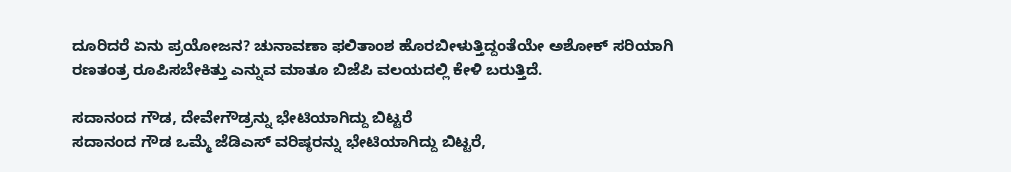ದೂರಿದರೆ ಏನು ಪ್ರಯೋಜನ? ಚುನಾವಣಾ ಫಲಿತಾಂಶ ಹೊರಬೀಳುತ್ತಿದ್ದಂತೆಯೇ ಅಶೋಕ್ ಸರಿಯಾಗಿ ರಣತಂತ್ರ ರೂಪಿಸಬೇಕಿತ್ತು ಎನ್ನುವ ಮಾತೂ ಬಿಜೆಪಿ ವಲಯದಲ್ಲಿ ಕೇಳಿ ಬರುತ್ತಿದೆ.

ಸದಾನಂದ ಗೌಡ, ದೇವೇಗೌಡ್ರನ್ನು ಭೇಟಿಯಾಗಿದ್ದು ಬಿಟ್ಟರೆ
ಸದಾನಂದ ಗೌಡ ಒಮ್ಮೆ ಜೆಡಿಎಸ್ ವರಿಷ್ಠರನ್ನು ಭೇಟಿಯಾಗಿದ್ದು ಬಿಟ್ಟರೆ,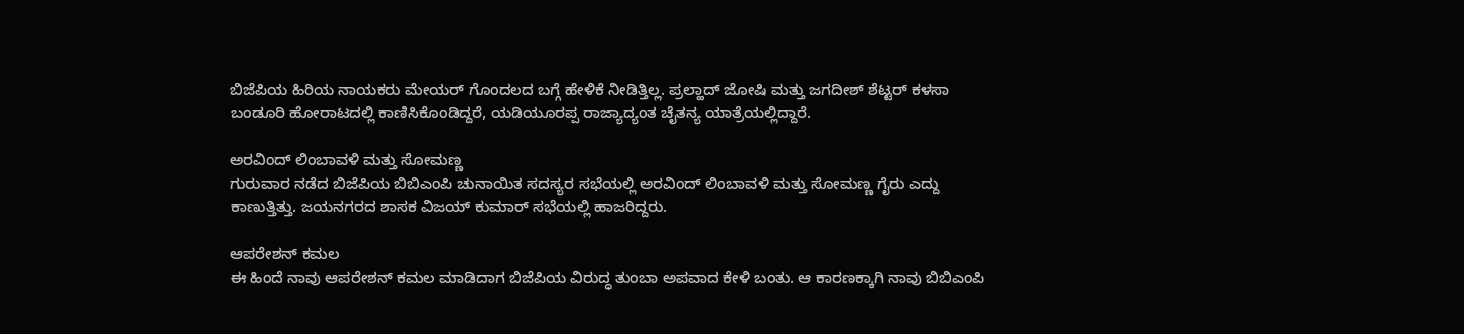ಬಿಜೆಪಿಯ ಹಿರಿಯ ನಾಯಕರು ಮೇಯರ್ ಗೊಂದಲದ ಬಗ್ಗೆ ಹೇಳಿಕೆ ನೀಡಿತ್ತಿಲ್ಲ. ಪ್ರಲ್ಹಾದ್ ಜೋಷಿ ಮತ್ತು ಜಗದೀಶ್ ಶೆಟ್ಟರ್ ಕಳಸಾ ಬಂಡೂರಿ ಹೋರಾಟದಲ್ಲಿ ಕಾಣಿಸಿಕೊಂಡಿದ್ದರೆ, ಯಡಿಯೂರಪ್ಪ ರಾಜ್ಯಾದ್ಯಂತ ಚೈತನ್ಯ ಯಾತ್ರೆಯಲ್ಲಿದ್ದಾರೆ.

ಅರವಿಂದ್ ಲಿಂಬಾವಳಿ ಮತ್ತು ಸೋಮಣ್ಣ
ಗುರುವಾರ ನಡೆದ ಬಿಜೆಪಿಯ ಬಿಬಿಎಂಪಿ ಚುನಾಯಿತ ಸದಸ್ಯರ ಸಭೆಯಲ್ಲಿ ಅರವಿಂದ್ ಲಿಂಬಾವಳಿ ಮತ್ತು ಸೋಮಣ್ಣ ಗೈರು ಎದ್ದು ಕಾಣುತ್ತಿತ್ತು. ಜಯನಗರದ ಶಾಸಕ ವಿಜಯ್ ಕುಮಾರ್ ಸಭೆಯಲ್ಲಿ ಹಾಜರಿದ್ದರು.

ಆಪರೇಶನ್ ಕಮಲ
ಈ ಹಿಂದೆ ನಾವು ಆಪರೇಶನ್ ಕಮಲ ಮಾಡಿದಾಗ ಬಿಜೆಪಿಯ ವಿರುದ್ಧ ತುಂಬಾ ಅಪವಾದ ಕೇಳಿ ಬಂತು. ಆ ಕಾರಣಕ್ಕಾಗಿ ನಾವು ಬಿಬಿಎಂಪಿ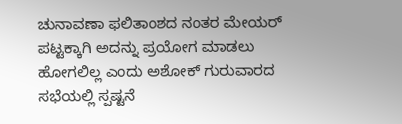ಚುನಾವಣಾ ಫಲಿತಾಂಶದ ನಂತರ ಮೇಯರ್ ಪಟ್ಟಕ್ಕಾಗಿ ಅದನ್ನು ಪ್ರಯೋಗ ಮಾಡಲು ಹೋಗಲಿಲ್ಲ ಎಂದು ಅಶೋಕ್ ಗುರುವಾರದ ಸಭೆಯಲ್ಲಿ ಸ್ಪಷ್ಟನೆ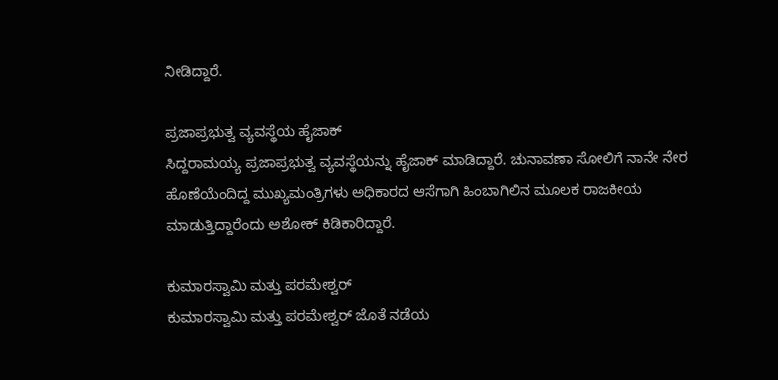ನೀಡಿದ್ದಾರೆ.

ಪ್ರಜಾಪ್ರಭುತ್ವ ವ್ಯವಸ್ಥೆಯ ಹೈಜಾಕ್
ಸಿದ್ದರಾಮಯ್ಯ ಪ್ರಜಾಪ್ರಭುತ್ವ ವ್ಯವಸ್ಥೆಯನ್ನು ಹೈಜಾಕ್ ಮಾಡಿದ್ದಾರೆ. ಚುನಾವಣಾ ಸೋಲಿಗೆ ನಾನೇ ನೇರ ಹೊಣೆಯೆಂದಿದ್ದ ಮುಖ್ಯಮಂತ್ರಿಗಳು ಅಧಿಕಾರದ ಆಸೆಗಾಗಿ ಹಿಂಬಾಗಿಲಿನ ಮೂಲಕ ರಾಜಕೀಯ ಮಾಡುತ್ತಿದ್ದಾರೆಂದು ಅಶೋಕ್ ಕಿಡಿಕಾರಿದ್ದಾರೆ.

ಕುಮಾರಸ್ವಾಮಿ ಮತ್ತು ಪರಮೇಶ್ವರ್
ಕುಮಾರಸ್ವಾಮಿ ಮತ್ತು ಪರಮೇಶ್ವರ್ ಜೊತೆ ನಡೆಯ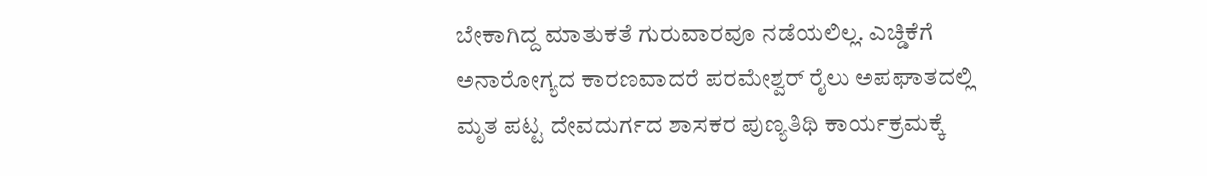ಬೇಕಾಗಿದ್ದ ಮಾತುಕತೆ ಗುರುವಾರವೂ ನಡೆಯಲಿಲ್ಲ. ಎಚ್ಡಿಕೆಗೆ ಅನಾರೋಗ್ಯದ ಕಾರಣವಾದರೆ ಪರಮೇಶ್ವರ್ ರೈಲು ಅಪಘಾತದಲ್ಲಿ ಮೃತ ಪಟ್ಟ ದೇವದುರ್ಗದ ಶಾಸಕರ ಪುಣ್ಯತಿಥಿ ಕಾರ್ಯಕ್ರಮಕ್ಕೆ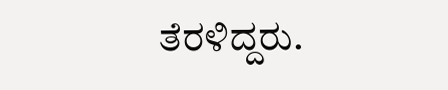ತೆರಳಿದ್ದರು.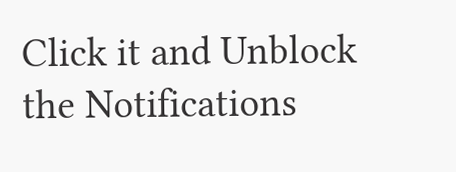Click it and Unblock the Notifications